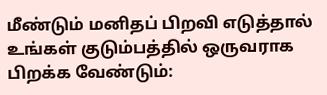மீண்டும் மனிதப் பிறவி எடுத்தால் உங்கள் குடும்பத்தில் ஒருவராக பிறக்க வேண்டும்: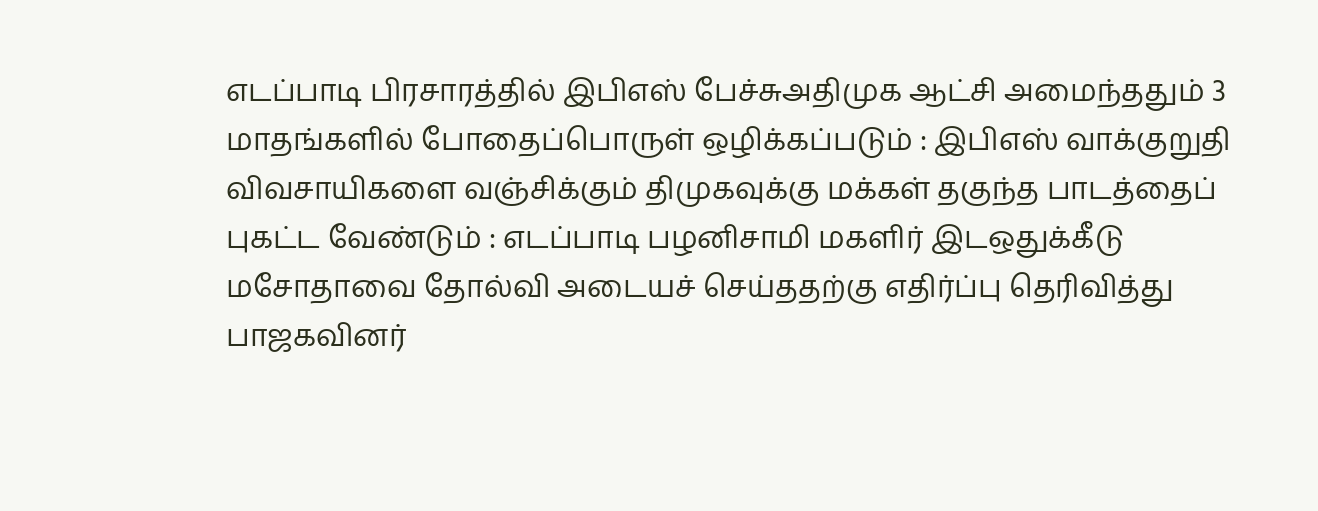எடப்பாடி பிரசாரத்தில் இபிஎஸ் பேச்சுஅதிமுக ஆட்சி அமைந்ததும் 3 மாதங்களில் போதைப்பொருள் ஒழிக்கப்படும் : இபிஎஸ் வாக்குறுதி விவசாயிகளை வஞ்சிக்கும் திமுகவுக்கு மக்கள் தகுந்த பாடத்தைப் புகட்ட வேண்டும் : எடப்பாடி பழனிசாமி மகளிர் இடஒதுக்கீடு மசோதாவை தோல்வி அடையச் செய்ததற்கு எதிர்ப்பு தெரிவித்து பாஜகவினர்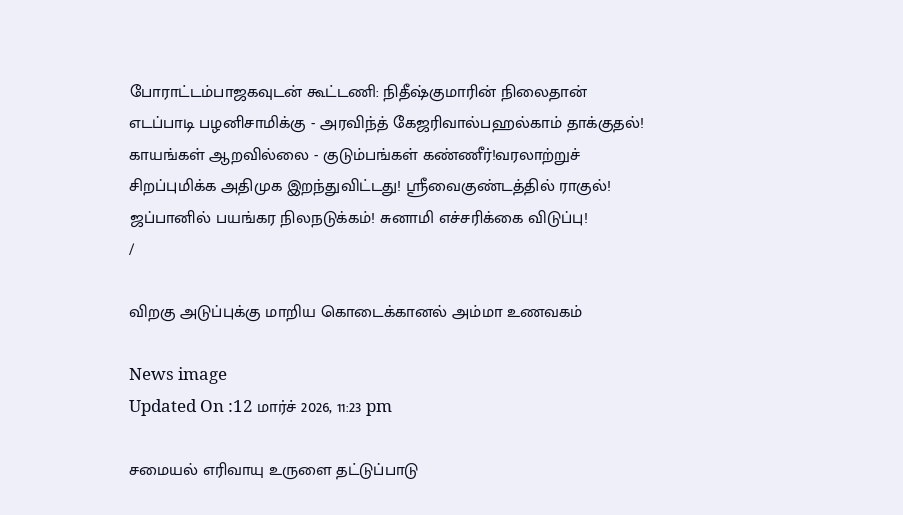போராட்டம்பாஜகவுடன் கூட்டணி: நிதீஷ்குமாரின் நிலைதான் எடப்பாடி பழனிசாமிக்கு - அரவிந்த் கேஜரிவால்பஹல்காம் தாக்குதல்! காயங்கள் ஆறவில்லை - குடும்பங்கள் கண்ணீர்!வரலாற்றுச் சிறப்புமிக்க அதிமுக இறந்துவிட்டது! ஸ்ரீவைகுண்டத்தில் ராகுல்! ஜப்பானில் பயங்கர நிலநடுக்கம்! சுனாமி எச்சரிக்கை விடுப்பு!
/

விறகு அடுப்புக்கு மாறிய கொடைக்கானல் அம்மா உணவகம்

News image
Updated On :12 மார்ச் 2026, 11:23 pm

சமையல் எரிவாயு உருளை தட்டுப்பாடு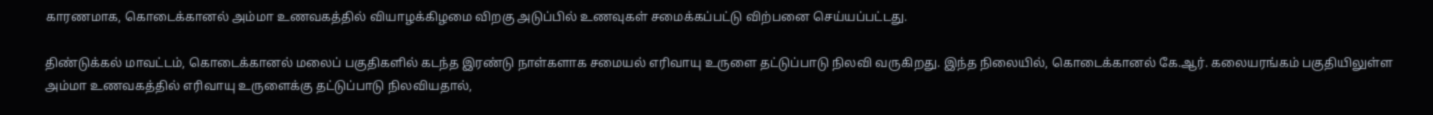காரணமாக, கொடைக்கானல் அம்மா உணவகத்தில் வியாழக்கிழமை விறகு அடுப்பில் உணவுகள் சமைக்கப்பட்டு விற்பனை செய்யப்பட்டது.

திண்டுக்கல் மாவட்டம், கொடைக்கானல் மலைப் பகுதிகளில் கடந்த இரண்டு நாள்களாக சமையல் எரிவாயு உருளை தட்டுப்பாடு நிலவி வருகிறது. இந்த நிலையில், கொடைக்கானல் கே.ஆர். கலையரங்கம் பகுதியிலுள்ள அம்மா உணவகத்தில் எரிவாயு உருளைக்கு தட்டுப்பாடு நிலவியதால்,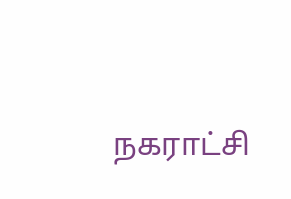நகராட்சி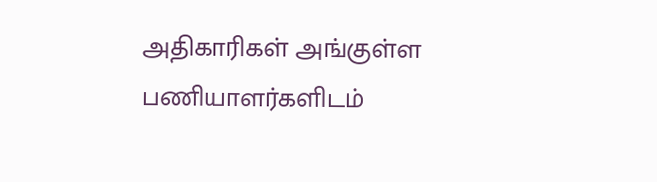அதிகாரிகள் அங்குள்ள பணியாளர்களிடம்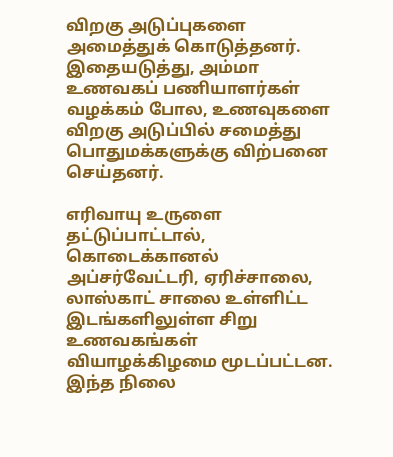விறகு அடுப்புகளை அமைத்துக் கொடுத்தனர். இதையடுத்து, அம்மா உணவகப் பணியாளர்கள் வழக்கம் போல, உணவுகளை விறகு அடுப்பில் சமைத்து பொதுமக்களுக்கு விற்பனை செய்தனர்.

எரிவாயு உருளை தட்டுப்பாட்டால், கொடைக்கானல் அப்சர்வேட்டரி, ஏரிச்சாலை, லாஸ்காட் சாலை உள்ளிட்ட இடங்களிலுள்ள சிறு உணவகங்கள் வியாழக்கிழமை மூடப்பட்டன. இந்த நிலை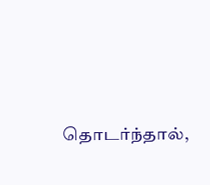தொடர்ந்தால்,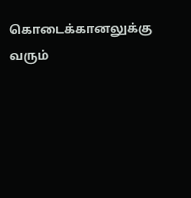கொடைக்கானலுக்கு வரும்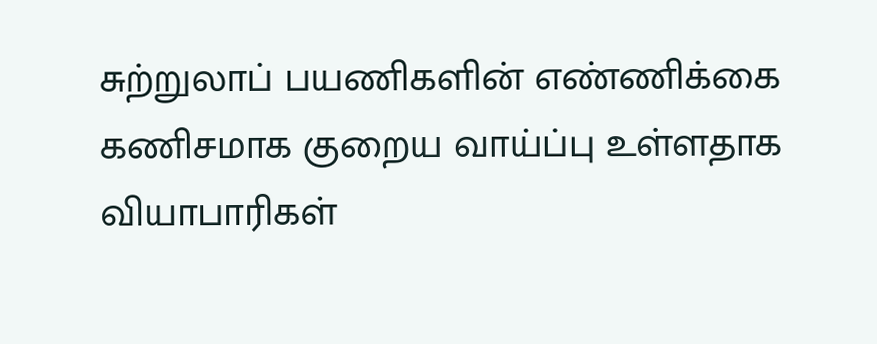சுற்றுலாப் பயணிகளின் எண்ணிக்கை கணிசமாக குறைய வாய்ப்பு உள்ளதாக வியாபாரிகள்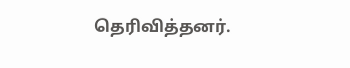தெரிவித்தனர்.